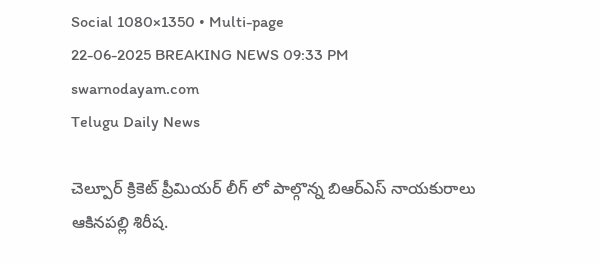Social 1080×1350 • Multi-page
22-06-2025 BREAKING NEWS 09:33 PM
swarnodayam.com
Telugu Daily News

చెల్పూర్ క్రికెట్ ప్రీమియర్ లీగ్ లో పాల్గొన్న బిఆర్ఎస్ నాయకురాలు ఆకినపల్లి శిరీష.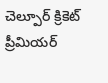చెల్పూర్ క్రికెట్ ప్రీమియర్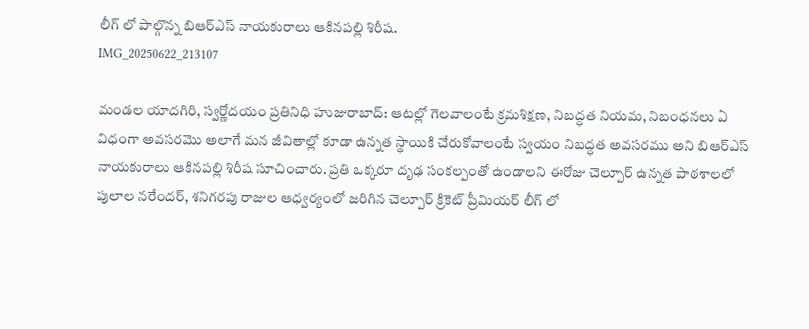లీగ్ లో పాల్గొన్న బిఆర్ఎస్ నాయకురాలు ఆకినపల్లి శిరీష.
IMG_20250622_213107

మండల యాదగిరి, స్వర్ణోదయం ప్రతినిధి హుజురాబాద్: ఆటల్లో గెలవాలంటే క్రమశిక్షణ, నిబద్ధత నియమ, నిబంధనలు ఏ విధంగా అవసరమొ అలాగే మన జీవితాల్లో కూడా ఉన్నత స్థాయికి చేరుకోవాలంటే స్వయం నిబద్ధత అవసరము అని బిఆర్ఎస్ నాయకురాలు ఆకినపల్లి శిరీష సూచించారు. ప్రతి ఒక్కరూ దృఢ సంకల్పంతో ఉండాలని ఈరోజు చెల్పూర్ ఉన్నత పాఠశాలలో పులాల నరేందర్, శనిగరపు రాజుల ఆధ్వర్యంలో జరిగిన చెల్పూర్ క్రికెట్ ప్రీమియర్ లీగ్ లో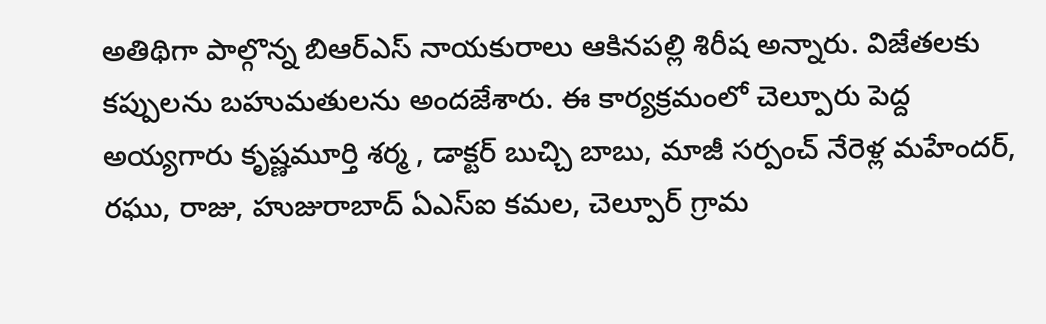అతిథిగా పాల్గొన్న బిఆర్ఎస్ నాయకురాలు ఆకినపల్లి శిరీష అన్నారు. విజేతలకు కప్పులను బహుమతులను అందజేశారు. ఈ కార్యక్రమంలో చెల్పూరు పెద్ద అయ్యగారు కృష్ణమూర్తి శర్మ , డాక్టర్ బుచ్చి బాబు, మాజీ సర్పంచ్ నేరెళ్ల మహేందర్, రఘు, రాజు, హుజురాబాద్ ఏఎస్ఐ కమల, చెల్పూర్ గ్రామ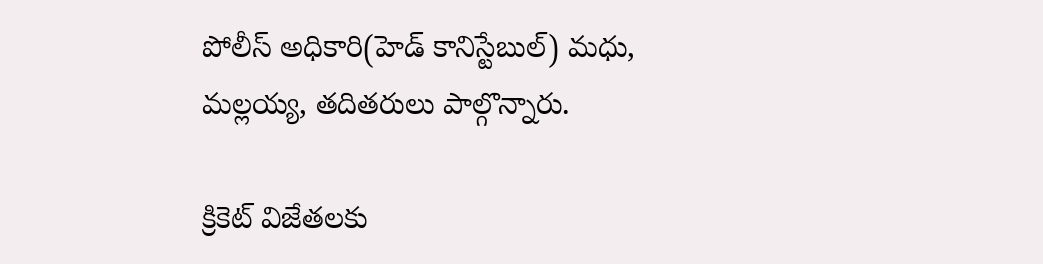పోలీస్ అధికారి(హెడ్ కానిస్టేబుల్) మధు, మల్లయ్య, తదితరులు పాల్గొన్నారు.

క్రికెట్ విజేతలకు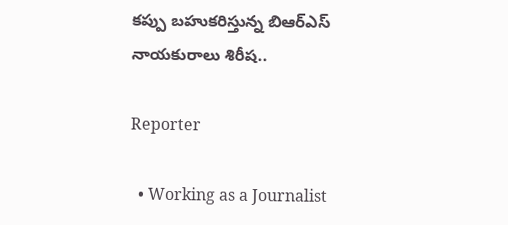కప్పు బహుకరిస్తున్న బిఆర్ఎస్ నాయకురాలు శిరీష..

Reporter

  • Working as a Journalist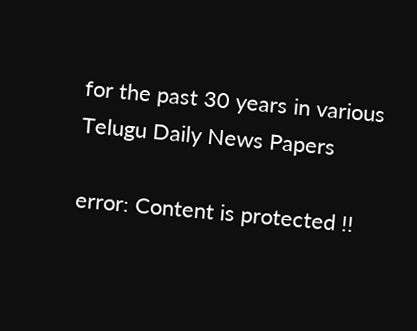for the past 30 years in various Telugu Daily News Papers

error: Content is protected !!